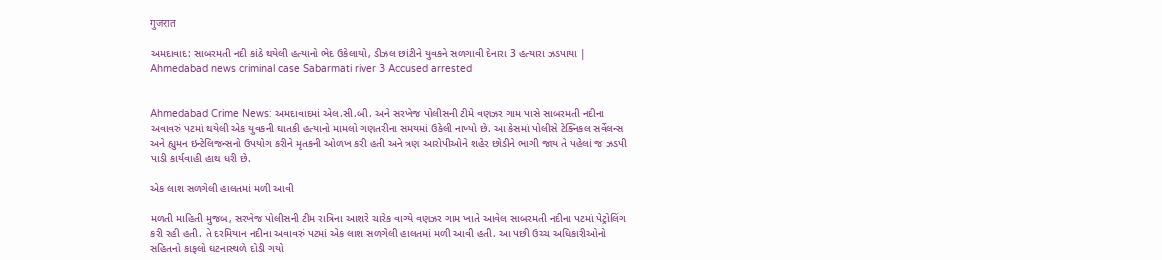गुजरात

અમદાવાદ: સાબરમતી નદી કાંઠે થયેલી હત્યાનો ભેદ ઉકેલાયો, ડીઝલ છાંટીને યુવકને સળગાવી દેનારા 3 હત્યારા ઝડપાયા | Ahmedabad news criminal case Sabarmati river 3 Accused arrested


Ahmedabad Crime News: અમદાવાદમાં એલ.સી.બી. અને સરખેજ પોલીસની ટીમે વણઝર ગામ પાસે સાબરમતી નદીના અવાવરું પટમાં થયેલી એક યુવકની ઘાતકી હત્યાનો મામલો ગણતરીના સમયમાં ઉકેલી નાખ્યો છે. આ કેસમાં પોલીસે ટેક્નિકલ સર્વેલન્સ અને હ્યુમન ઇન્ટેલિજન્સનો ઉપયોગ કરીને મૃતકની ઓળખ કરી હતી અને ત્રણ આરોપીઓને શહેર છોડીને ભાગી જાય તે પહેલાં જ ઝડપી પાડી કાર્યવાહી હાથ ધરી છે.

એક લાશ સળગેલી હાલતમાં મળી આવી

મળતી માહિતી મુજબ, સરખેજ પોલીસની ટીમ રાત્રિના આશરે ચારેક વાગ્યે વણઝર ગામ ખાતે આવેલ સાબરમતી નદીના પટમાં પેટ્રોલિંગ કરી રહી હતી. તે દરમિયાન નદીના અવાવરું પટમાં એક લાશ સળગેલી હાલતમાં મળી આવી હતી. આ પછી ઉચ્ચ અધિકારીઓનો સહિતનો કાફલો ઘટનાસ્થળે દોડી ગયો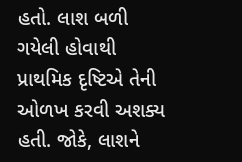હતો. લાશ બળી ગયેલી હોવાથી પ્રાથમિક દૃષ્ટિએ તેની ઓળખ કરવી અશક્ય હતી. જોકે, લાશને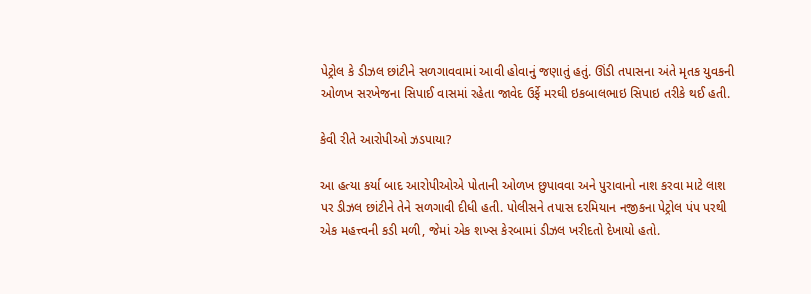પેટ્રોલ કે ડીઝલ છાંટીને સળગાવવામાં આવી હોવાનું જણાતું હતું. ઊંડી તપાસના અંતે મૃતક યુવકની ઓળખ સરખેજના સિપાઈ વાસમાં રહેતા જાવેદ ઉર્ફે મરઘી ઇકબાલભાઇ સિપાઇ તરીકે થઈ હતી.

કેવી રીતે આરોપીઓ ઝડપાયા?

આ હત્યા કર્યા બાદ આરોપીઓએ પોતાની ઓળખ છુપાવવા અને પુરાવાનો નાશ કરવા માટે લાશ પર ડીઝલ છાંટીને તેને સળગાવી દીધી હતી. પોલીસને તપાસ દરમિયાન નજીકના પેટ્રોલ પંપ પરથી એક મહત્ત્વની કડી મળી, જેમાં એક શખ્સ કેરબામાં ડીઝલ ખરીદતો દેખાયો હતો.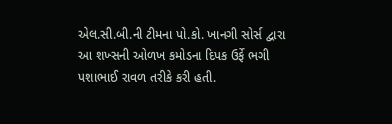એલ.સી.બી.ની ટીમના પો.કો. ખાનગી સોર્સ દ્વારા આ શખ્સની ઓળખ કમોડના દિપક ઉર્ફે ભગી પશાભાઈ રાવળ તરીકે કરી હતી.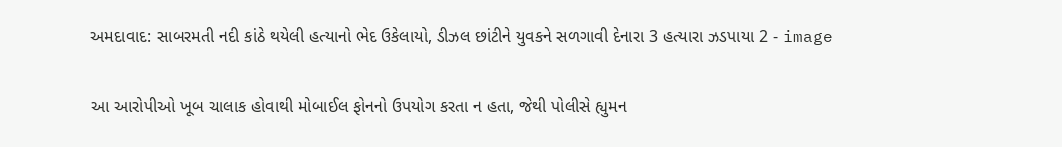અમદાવાદ: સાબરમતી નદી કાંઠે થયેલી હત્યાનો ભેદ ઉકેલાયો, ડીઝલ છાંટીને યુવકને સળગાવી દેનારા 3 હત્યારા ઝડપાયા 2 - image

આ આરોપીઓ ખૂબ ચાલાક હોવાથી મોબાઈલ ફોનનો ઉપયોગ કરતા ન હતા, જેથી પોલીસે હ્યુમન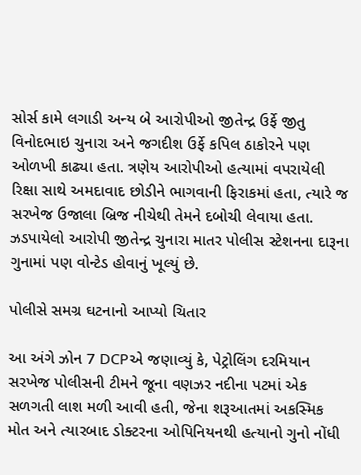સોર્સ કામે લગાડી અન્ય બે આરોપીઓ જીતેન્દ્ર ઉર્ફે જીતુ વિનોદભાઇ ચુનારા અને જગદીશ ઉર્ફે કપિલ ઠાકોરને પણ ઓળખી કાઢ્યા હતા. ત્રણેય આરોપીઓ હત્યામાં વપરાયેલી રિક્ષા સાથે અમદાવાદ છોડીને ભાગવાની ફિરાકમાં હતા, ત્યારે જ સરખેજ ઉજાલા બ્રિજ નીચેથી તેમને દબોચી લેવાયા હતા. ઝડપાયેલો આરોપી જીતેન્દ્ર ચુનારા માતર પોલીસ સ્ટેશનના દારૂના ગુનામાં પણ વોન્ટેડ હોવાનું ખૂલ્યું છે.

પોલીસે સમગ્ર ઘટનાનો આપ્યો ચિતાર

આ અંગે ઝોન 7 DCPએ જણાવ્યું કે, પેટ્રોલિંગ દરમિયાન સરખેજ પોલીસની ટીમને જૂના વણઝર નદીના પટમાં એક સળગતી લાશ મળી આવી હતી, જેના શરૂઆતમાં અકસ્મિક મોત અને ત્યારબાદ ડોક્ટરના ઓપિનિયનથી હત્યાનો ગુનો નોંધી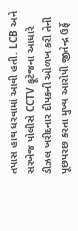તપાસ હાથ ધરવામાં આવી હતી. LCB અને સરખેજ પોલીસે CCTV ફૂટેજના આધારે ડીઝલ ખરીદનાર દીપકની ઓળખ કરી તેની પૂછપરછ કરતા મુખ્ય આરોપી જીતેન્દ્ર ઉર્ફે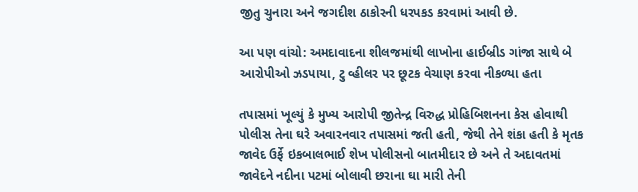જીતુ ચુનારા અને જગદીશ ઠાકોરની ધરપકડ કરવામાં આવી છે.

આ પણ વાંચો: અમદાવાદના શીલજમાંથી લાખોના હાઈબ્રીડ ગાંજા સાથે બે આરોપીઓ ઝડપાયા, ટુ વ્હીલર પર છૂટક વેચાણ કરવા નીકળ્યા હતા

તપાસમાં ખૂલ્યું કે મુખ્ય આરોપી જીતેન્દ્ર વિરુદ્ધ પ્રોહિબિશનના કેસ હોવાથી પોલીસ તેના ઘરે અવારનવાર તપાસમાં જતી હતી, જેથી તેને શંકા હતી કે મૃતક જાવેદ ઉર્ફે ઇકબાલભાઈ શેખ પોલીસનો બાતમીદાર છે અને તે અદાવતમાં જાવેદને નદીના પટમાં બોલાવી છરાના ઘા મારી તેની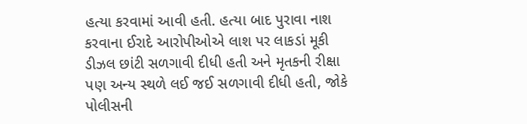હત્યા કરવામાં આવી હતી. હત્યા બાદ પુરાવા નાશ કરવાના ઈરાદે આરોપીઓએ લાશ પર લાકડાં મૂકી ડીઝલ છાંટી સળગાવી દીધી હતી અને મૃતકની રીક્ષા પણ અન્ય સ્થળે લઈ જઈ સળગાવી દીધી હતી, જોકે પોલીસની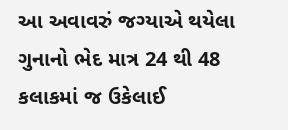આ અવાવરું જગ્યાએ થયેલા ગુનાનો ભેદ માત્ર 24 થી 48 કલાકમાં જ ઉકેલાઈ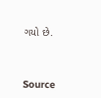ગયો છે.



Source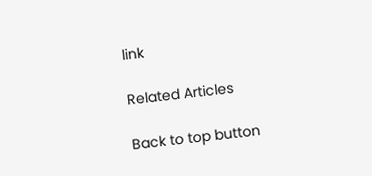link

Related Articles

Back to top button